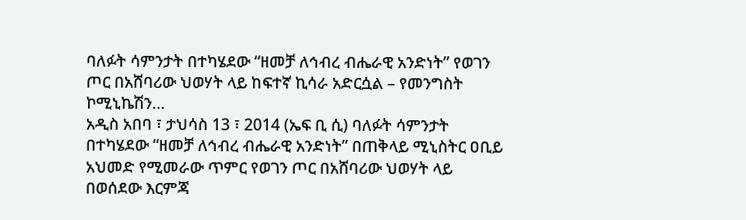ባለፉት ሳምንታት በተካሄደው “ዘመቻ ለኅብረ ብሔራዊ አንድነት” የወገን ጦር በአሸባሪው ህወሃት ላይ ከፍተኛ ኪሳራ አድርሷል – የመንግስት ኮሚኒኬሽን…
አዲስ አበባ ፣ ታህሳስ 13 ፣ 2014 (ኤፍ ቢ ሲ) ባለፉት ሳምንታት በተካሄደው “ዘመቻ ለኅብረ ብሔራዊ አንድነት” በጠቅላይ ሚኒስትር ዐቢይ አህመድ የሚመራው ጥምር የወገን ጦር በአሸባሪው ህወሃት ላይ በወሰደው እርምጃ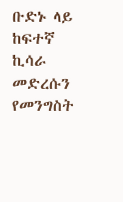ቡድኑ ላይ ከፍተኛ ኪሳራ መድረሱን የመንግስት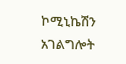ኮሚኒኬሽን አገልግሎት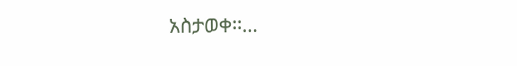አስታወቀ፡፡…